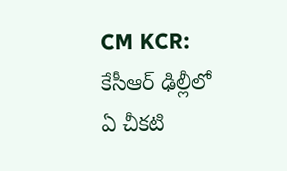CM KCR: కేసీఆర్ ఢిల్లీలో ఏ చీకటి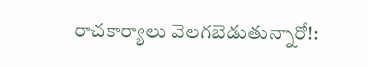రాచకార్యాలు వెలగబెడుతున్నారో!: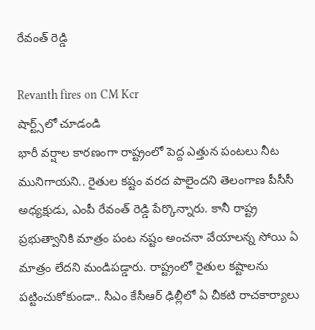రేవంత్ రెడ్డి

Revanth fires on CM Kcr
షార్ట్స్‌లో చూడండి
భారీ వర్షాల కారణంగా రాష్ట్రంలో పెద్ద ఎత్తున పంటలు నీట మునిగాయని.. రైతుల కష్టం వరద పాలైందని తెలంగాణ పీసీసీ అధ్యక్షుడు, ఎంపీ రేవంత్ రెడ్డి పేర్కొన్నారు. కానీ రాష్ట్ర ప్రభుత్వానికి మాత్రం పంట నష్టం అంచనా వేయాలన్న సోయి ఏ మాత్రం లేదని మండిపడ్డారు. రాష్ట్రంలో రైతుల కష్టాలను పట్టించుకోకుండా.. సీఎం కేసీఆర్ ఢిల్లీలో ఏ చీకటి రాచకార్యాలు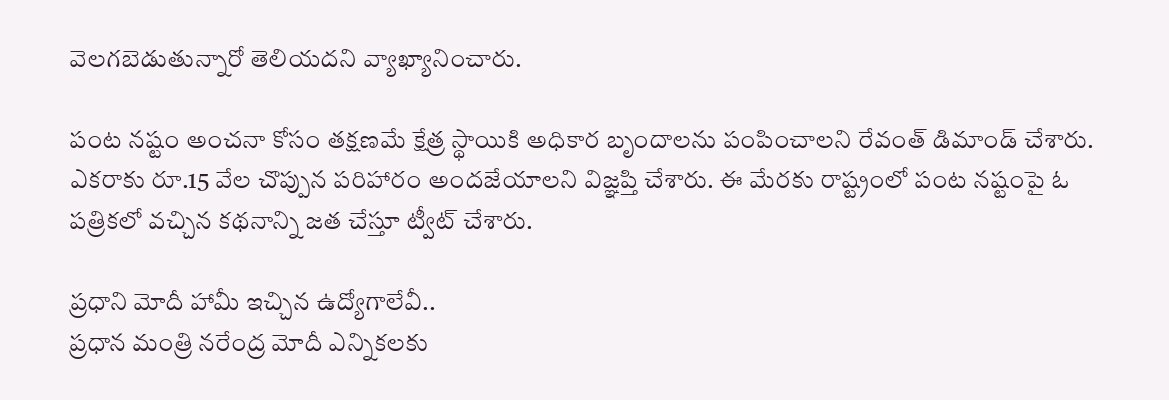వెలగబెడుతున్నారో తెలియదని వ్యాఖ్యానించారు.

పంట నష్టం అంచనా కోసం తక్షణమే క్షేత్ర స్థాయికి అధికార బృందాలను పంపించాలని రేవంత్ డిమాండ్ చేశారు. ఎకరాకు రూ.15 వేల చొప్పున పరిహారం అందజేయాలని విజ్ఞప్తి చేశారు. ఈ మేరకు రాష్ట్రంలో పంట నష్టంపై ఓ పత్రికలో వచ్చిన కథనాన్ని జత చేస్తూ ట్వీట్ చేశారు.

ప్రధాని మోదీ హామీ ఇచ్చిన ఉద్యోగాలేవీ..
ప్రధాన మంత్రి నరేంద్ర మోదీ ఎన్నికలకు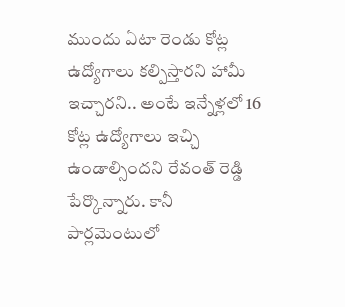ముందు ఏటా రెండు కోట్ల ఉద్యోగాలు కల్పిస్తారని హామీ ఇచ్చారని.. అంటే ఇన్నేళ్లలో 16 కోట్ల ఉద్యోగాలు ఇచ్చి ఉండాల్సిందని రేవంత్ రెడ్డి పేర్కొన్నారు. కానీ పార్లమెంటులో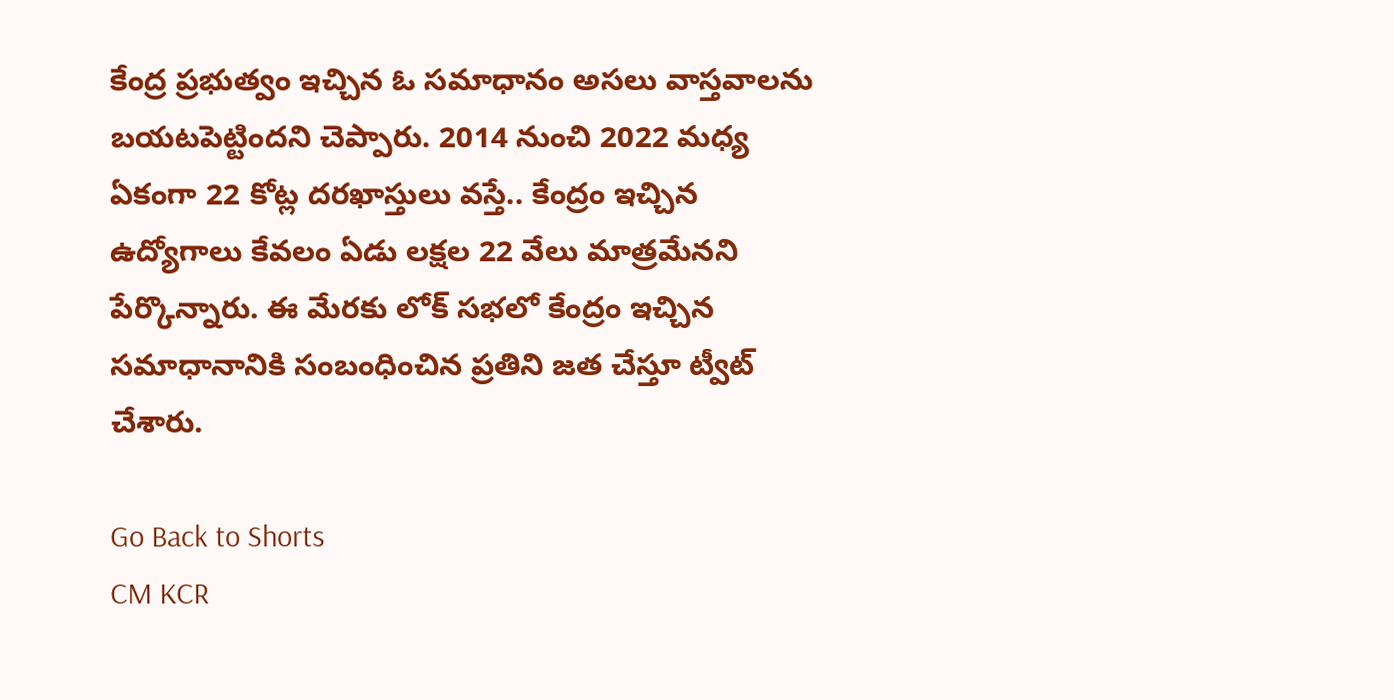కేంద్ర ప్రభుత్వం ఇచ్చిన ఓ సమాధానం అసలు వాస్తవాలను బయటపెట్టిందని చెప్పారు. 2014 నుంచి 2022 మధ్య ఏకంగా 22 కోట్ల దరఖాస్తులు వస్తే.. కేంద్రం ఇచ్చిన ఉద్యోగాలు కేవలం ఏడు లక్షల 22 వేలు మాత్రమేనని పేర్కొన్నారు. ఈ మేరకు లోక్ సభలో కేంద్రం ఇచ్చిన సమాధానానికి సంబంధించిన ప్రతిని జత చేస్తూ ట్వీట్ చేశారు.

Go Back to Shorts
CM KCR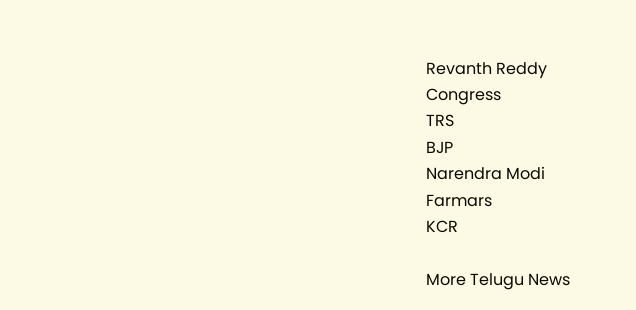Revanth Reddy
Congress
TRS
BJP
Narendra Modi
Farmars
KCR

More Telugu News